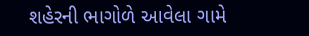શહેરની ભાગોળે આવેલા ગામે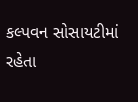કલ્પવન સોસાયટીમાં રહેતા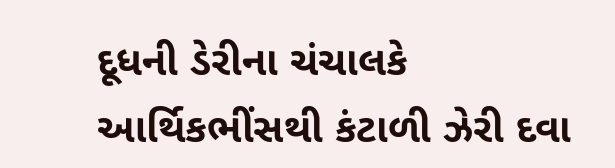દૂધની ડેરીના ચંચાલકે આર્થિકભીંસથી કંટાળી ઝેરી દવા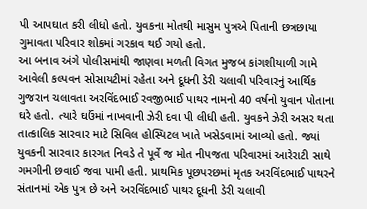પી આપઘાત કરી લીધો હતો. યુવકના મોતથી માસુમ પુત્રએ પિતાની છત્રછાયા ગુમાવતા પરિવાર શોકમાં ગરકાવ થઈ ગયો હતો.
આ બનાવ અંગે પોલીસમાંથી જાણવા મળતી વિગત મુજબ કાંગશીયાળી ગામે આવેલી કલ્પવન સોસાયટીમાં રહેતા અને દૂધની ડેરી ચલાવી પરિવારનું આર્થિક ગુજરાન ચલાવતા અરવિંદભાઈ રવજીભાઈ પાથર નામનો 40 વર્ષનો યુવાન પોતાના ઘરે હતો. ત્યારે ઘઉંમાં નાખવાની ઝેરી દવા પી લીધી હતી. યુવકને ઝેરી અસર થતા તાત્કાલિક સારવાર માટે સિવિલ હોસ્પિટલ ખાતે ખસેડવામાં આવ્યો હતો. જ્યાં યુવકની સારવાર કારગત નિવડે તે પૂર્વે જ મોત નીપજતા પરિવારમાં આરેરાટી સાથે ગમગીની છવાઈ જવા પામી હતી. પ્રાથમિક પૂછપરછમાં મૃતક અરવિંદભાઈ પાથરને સંતાનમાં એક પુત્ર છે અને અરવિંદભાઈ પાથર દૂધની ડેરી ચલાવી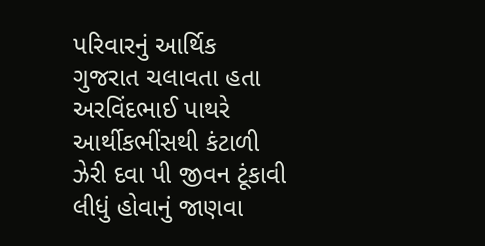પરિવારનું આર્થિક ગુજરાત ચલાવતા હતા અરવિંદભાઈ પાથરે આર્થીકભીંસથી કંટાળી ઝેરી દવા પી જીવન ટૂંકાવી લીધું હોવાનું જાણવા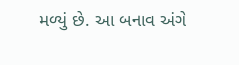મળ્યું છે. આ બનાવ અંગે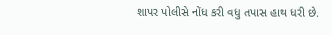શાપર પોલીસે નોંધ કરી વધુ તપાસ હાથ ધરી છે.